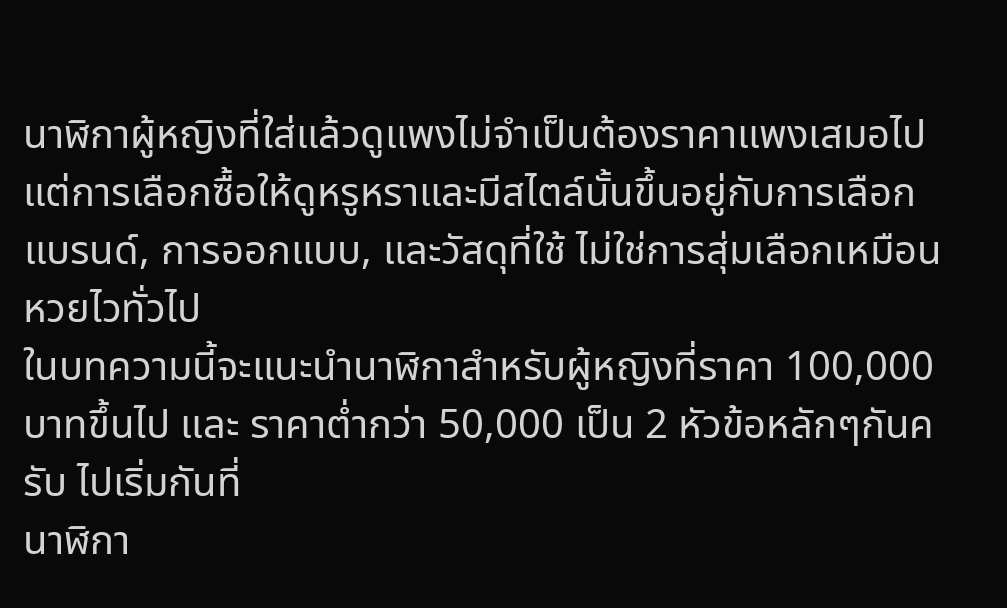นาฬิกาผู้หญิงที่ใส่แล้วดูแพงไม่จำเป็นต้องราคาแพงเสมอไป แต่การเลือกซื้อให้ดูหรูหราและมีสไตล์นั้นขึ้นอยู่กับการเลือกแบรนด์, การออกแบบ, และวัสดุที่ใช้ ไม่ใช่การสุ่มเลือกเหมือนหวยไวทั่วไป
ในบทความนี้จะแนะนำนาฬิกาสำหรับผู้หญิงที่ราคา 100,000 บาทขึ้นไป และ ราคาต่ำกว่า 50,000 เป็น 2 หัวข้อหลักๆกันครับ ไปเริ่มกันที่
นาฬิกา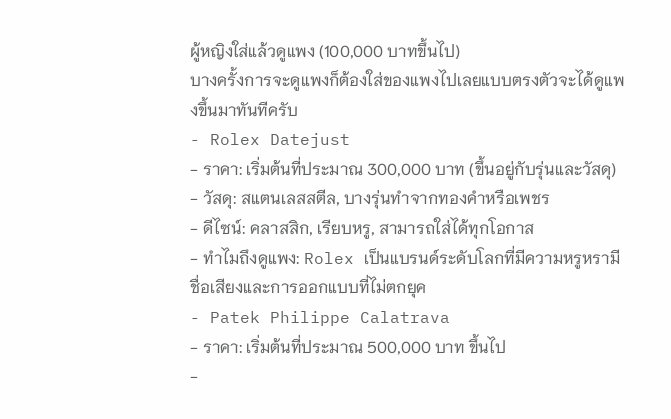ผู้หญิงใส่แล้วดูแพง (100,000 บาทขึ้นไป)
บางครั้งการจะดูแพงก็ต้องใส่ของแพงไปเลยแบบตรงตัวจะได้ดูแพงขึ้นมาทันทีครับ
- Rolex Datejust
- ราคา: เริ่มต้นที่ประมาณ 300,000 บาท (ขึ้นอยู่กับรุ่นและวัสดุ)
- วัสดุ: สแตนเลสสตีล, บางรุ่นทำจากทองคำหรือเพชร
- ดีไซน์: คลาสสิก, เรียบหรู, สามารถใส่ได้ทุกโอกาส
- ทำไมถึงดูแพง: Rolex เป็นแบรนด์ระดับโลกที่มีความหรูหรามีชื่อเสียงและการออกแบบที่ไม่ตกยุค
- Patek Philippe Calatrava
- ราคา: เริ่มต้นที่ประมาณ 500,000 บาท ขึ้นไป
-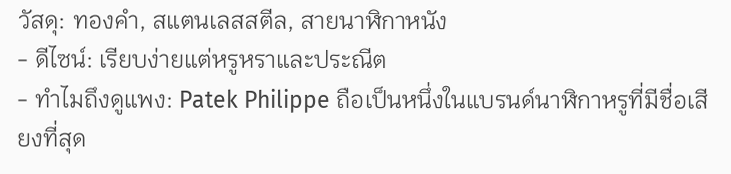วัสดุ: ทองคำ, สแตนเลสสตีล, สายนาฬิกาหนัง
- ดีไซน์: เรียบง่ายแต่หรูหราและประณีต
- ทำไมถึงดูแพง: Patek Philippe ถือเป็นหนึ่งในแบรนด์นาฬิกาหรูที่มีชื่อเสียงที่สุด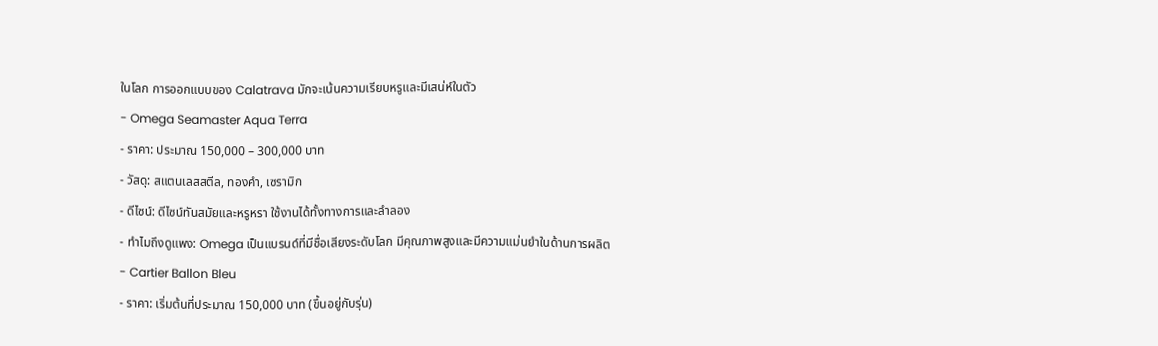ในโลก การออกแบบของ Calatrava มักจะเน้นความเรียบหรูและมีเสน่ห์ในตัว
- Omega Seamaster Aqua Terra
- ราคา: ประมาณ 150,000 – 300,000 บาท
- วัสดุ: สแตนเลสสตีล, ทองคำ, เซรามิก
- ดีไซน์: ดีไซน์ทันสมัยและหรูหรา ใช้งานได้ทั้งทางการและลำลอง
- ทำไมถึงดูแพง: Omega เป็นแบรนด์ที่มีชื่อเสียงระดับโลก มีคุณภาพสูงและมีความแม่นยำในด้านการผลิต
- Cartier Ballon Bleu
- ราคา: เริ่มต้นที่ประมาณ 150,000 บาท (ขึ้นอยู่กับรุ่น)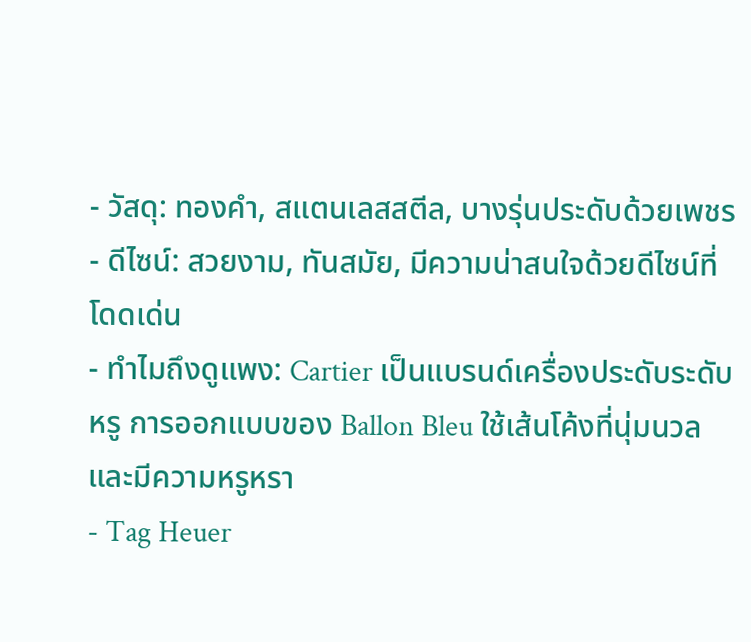- วัสดุ: ทองคำ, สแตนเลสสตีล, บางรุ่นประดับด้วยเพชร
- ดีไซน์: สวยงาม, ทันสมัย, มีความน่าสนใจด้วยดีไซน์ที่โดดเด่น
- ทำไมถึงดูแพง: Cartier เป็นแบรนด์เครื่องประดับระดับหรู การออกแบบของ Ballon Bleu ใช้เส้นโค้งที่นุ่มนวลและมีความหรูหรา
- Tag Heuer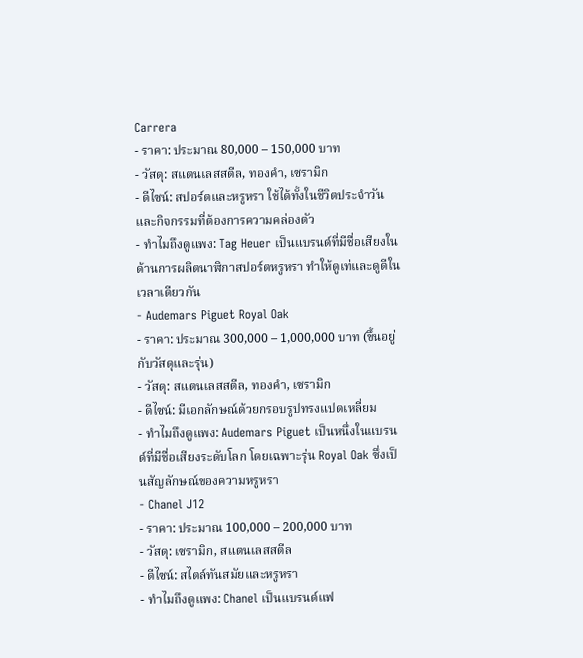Carrera
- ราคา: ประมาณ 80,000 – 150,000 บาท
- วัสดุ: สแตนเลสสตีล, ทองคำ, เซรามิก
- ดีไซน์: สปอร์ตและหรูหรา ใช้ได้ทั้งในชีวิตประจำวันและกิจกรรมที่ต้องการความคล่องตัว
- ทำไมถึงดูแพง: Tag Heuer เป็นแบรนด์ที่มีชื่อเสียงในด้านการผลิตนาฬิกาสปอร์ตหรูหรา ทำให้ดูเท่และดูดีในเวลาเดียวกัน
- Audemars Piguet Royal Oak
- ราคา: ประมาณ 300,000 – 1,000,000 บาท (ขึ้นอยู่กับวัสดุและรุ่น)
- วัสดุ: สแตนเลสสตีล, ทองคำ, เซรามิก
- ดีไซน์: มีเอกลักษณ์ด้วยกรอบรูปทรงแปดเหลี่ยม
- ทำไมถึงดูแพง: Audemars Piguet เป็นหนึ่งในแบรนด์ที่มีชื่อเสียงระดับโลก โดยเฉพาะรุ่น Royal Oak ซึ่งเป็นสัญลักษณ์ของความหรูหรา
- Chanel J12
- ราคา: ประมาณ 100,000 – 200,000 บาท
- วัสดุ: เซรามิก, สแตนเลสสตีล
- ดีไซน์: สไตล์ทันสมัยและหรูหรา
- ทำไมถึงดูแพง: Chanel เป็นแบรนด์แฟ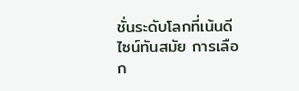ชั่นระดับโลกที่เน้นดีไซน์ทันสมัย การเลือก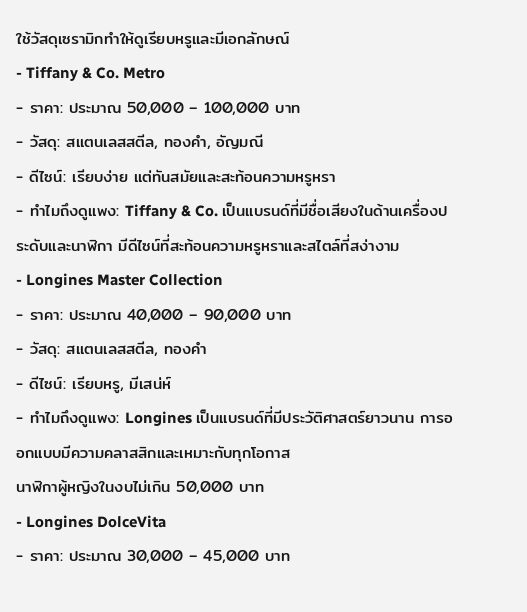ใช้วัสดุเซรามิกทำให้ดูเรียบหรูและมีเอกลักษณ์
- Tiffany & Co. Metro
- ราคา: ประมาณ 50,000 – 100,000 บาท
- วัสดุ: สแตนเลสสตีล, ทองคำ, อัญมณี
- ดีไซน์: เรียบง่าย แต่ทันสมัยและสะท้อนความหรูหรา
- ทำไมถึงดูแพง: Tiffany & Co. เป็นแบรนด์ที่มีชื่อเสียงในด้านเครื่องประดับและนาฬิกา มีดีไซน์ที่สะท้อนความหรูหราและสไตล์ที่สง่างาม
- Longines Master Collection
- ราคา: ประมาณ 40,000 – 90,000 บาท
- วัสดุ: สแตนเลสสตีล, ทองคำ
- ดีไซน์: เรียบหรู, มีเสน่ห์
- ทำไมถึงดูแพง: Longines เป็นแบรนด์ที่มีประวัติศาสตร์ยาวนาน การออกแบบมีความคลาสสิกและเหมาะกับทุกโอกาส
นาฬิกาผู้หญิงในงบไม่เกิน 50,000 บาท
- Longines DolceVita
- ราคา: ประมาณ 30,000 – 45,000 บาท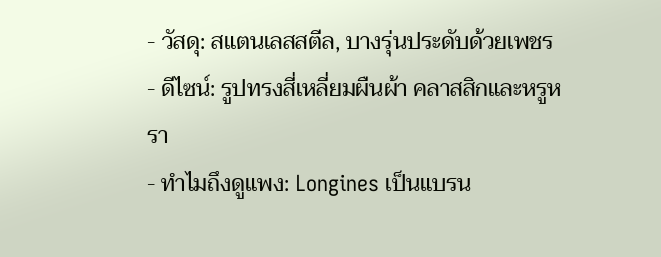- วัสดุ: สแตนเลสสตีล, บางรุ่นประดับด้วยเพชร
- ดีไซน์: รูปทรงสี่เหลี่ยมผืนผ้า คลาสสิกและหรูหรา
- ทำไมถึงดูแพง: Longines เป็นแบรน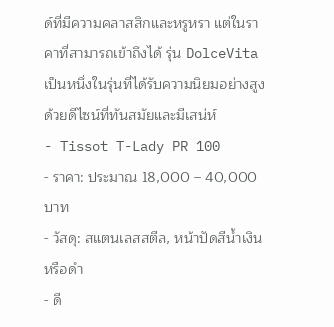ด์ที่มีความคลาสสิกและหรูหรา แต่ในราคาที่สามารถเข้าถึงได้ รุ่น DolceVita เป็นหนึ่งในรุ่นที่ได้รับความนิยมอย่างสูง ด้วยดีไซน์ที่ทันสมัยและมีเสน่ห์
- Tissot T-Lady PR 100
- ราคา: ประมาณ 18,000 – 40,000 บาท
- วัสดุ: สแตนเลสสตีล, หน้าปัดสีน้ำเงินหรือดำ
- ดี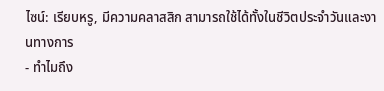ไซน์: เรียบหรู, มีความคลาสสิก สามารถใช้ได้ทั้งในชีวิตประจำวันและงานทางการ
- ทำไมถึง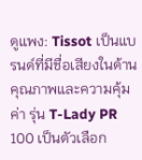ดูแพง: Tissot เป็นแบรนด์ที่มีชื่อเสียงในด้านคุณภาพและความคุ้มค่า รุ่น T-Lady PR 100 เป็นตัวเลือก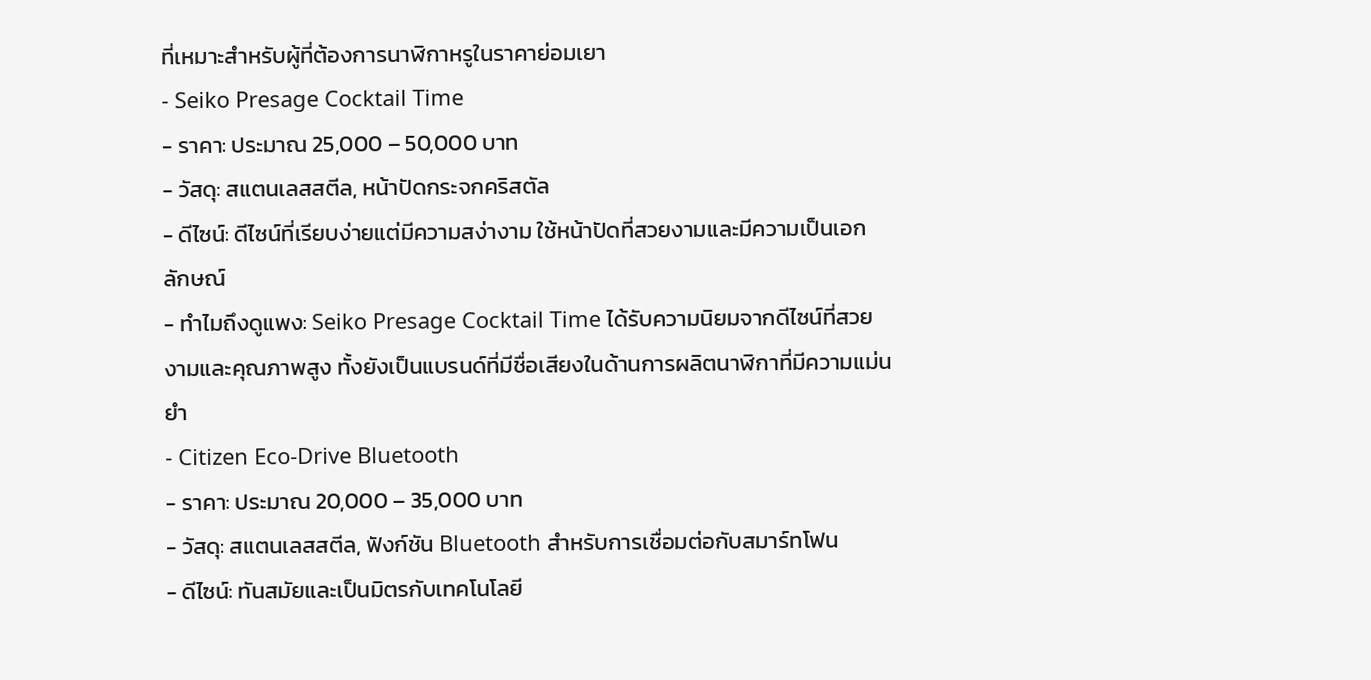ที่เหมาะสำหรับผู้ที่ต้องการนาฬิกาหรูในราคาย่อมเยา
- Seiko Presage Cocktail Time
- ราคา: ประมาณ 25,000 – 50,000 บาท
- วัสดุ: สแตนเลสสตีล, หน้าปัดกระจกคริสตัล
- ดีไซน์: ดีไซน์ที่เรียบง่ายแต่มีความสง่างาม ใช้หน้าปัดที่สวยงามและมีความเป็นเอกลักษณ์
- ทำไมถึงดูแพง: Seiko Presage Cocktail Time ได้รับความนิยมจากดีไซน์ที่สวยงามและคุณภาพสูง ทั้งยังเป็นแบรนด์ที่มีชื่อเสียงในด้านการผลิตนาฬิกาที่มีความแม่นยำ
- Citizen Eco-Drive Bluetooth
- ราคา: ประมาณ 20,000 – 35,000 บาท
- วัสดุ: สแตนเลสสตีล, ฟังก์ชัน Bluetooth สำหรับการเชื่อมต่อกับสมาร์ทโฟน
- ดีไซน์: ทันสมัยและเป็นมิตรกับเทคโนโลยี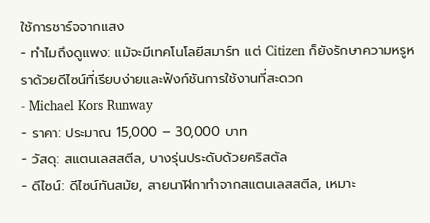ใช้การชาร์จจากแสง
- ทำไมถึงดูแพง: แม้จะมีเทคโนโลยีสมาร์ท แต่ Citizen ก็ยังรักษาความหรูหราด้วยดีไซน์ที่เรียบง่ายและฟังก์ชันการใช้งานที่สะดวก
- Michael Kors Runway
- ราคา: ประมาณ 15,000 – 30,000 บาท
- วัสดุ: สแตนเลสสตีล, บางรุ่นประดับด้วยคริสตัล
- ดีไซน์: ดีไซน์ทันสมัย, สายนาฬิกาทำจากสแตนเลสสตีล, เหมาะ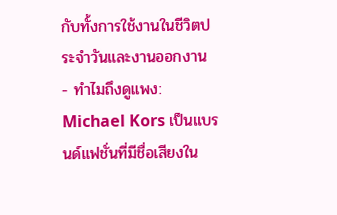กับทั้งการใช้งานในชีวิตประจำวันและงานออกงาน
- ทำไมถึงดูแพง: Michael Kors เป็นแบรนด์แฟชั่นที่มีชื่อเสียงใน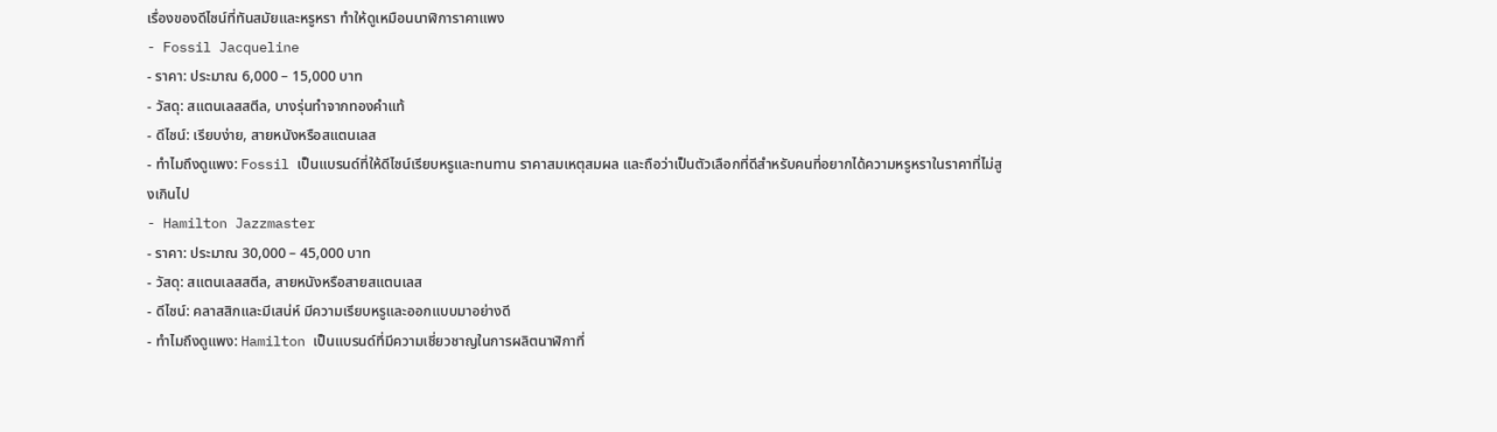เรื่องของดีไซน์ที่ทันสมัยและหรูหรา ทำให้ดูเหมือนนาฬิการาคาแพง
- Fossil Jacqueline
- ราคา: ประมาณ 6,000 – 15,000 บาท
- วัสดุ: สแตนเลสสตีล, บางรุ่นทำจากทองคำแท้
- ดีไซน์: เรียบง่าย, สายหนังหรือสแตนเลส
- ทำไมถึงดูแพง: Fossil เป็นแบรนด์ที่ให้ดีไซน์เรียบหรูและทนทาน ราคาสมเหตุสมผล และถือว่าเป็นตัวเลือกที่ดีสำหรับคนที่อยากได้ความหรูหราในราคาที่ไม่สูงเกินไป
- Hamilton Jazzmaster
- ราคา: ประมาณ 30,000 – 45,000 บาท
- วัสดุ: สแตนเลสสตีล, สายหนังหรือสายสแตนเลส
- ดีไซน์: คลาสสิกและมีเสน่ห์ มีความเรียบหรูและออกแบบมาอย่างดี
- ทำไมถึงดูแพง: Hamilton เป็นแบรนด์ที่มีความเชี่ยวชาญในการผลิตนาฬิกาที่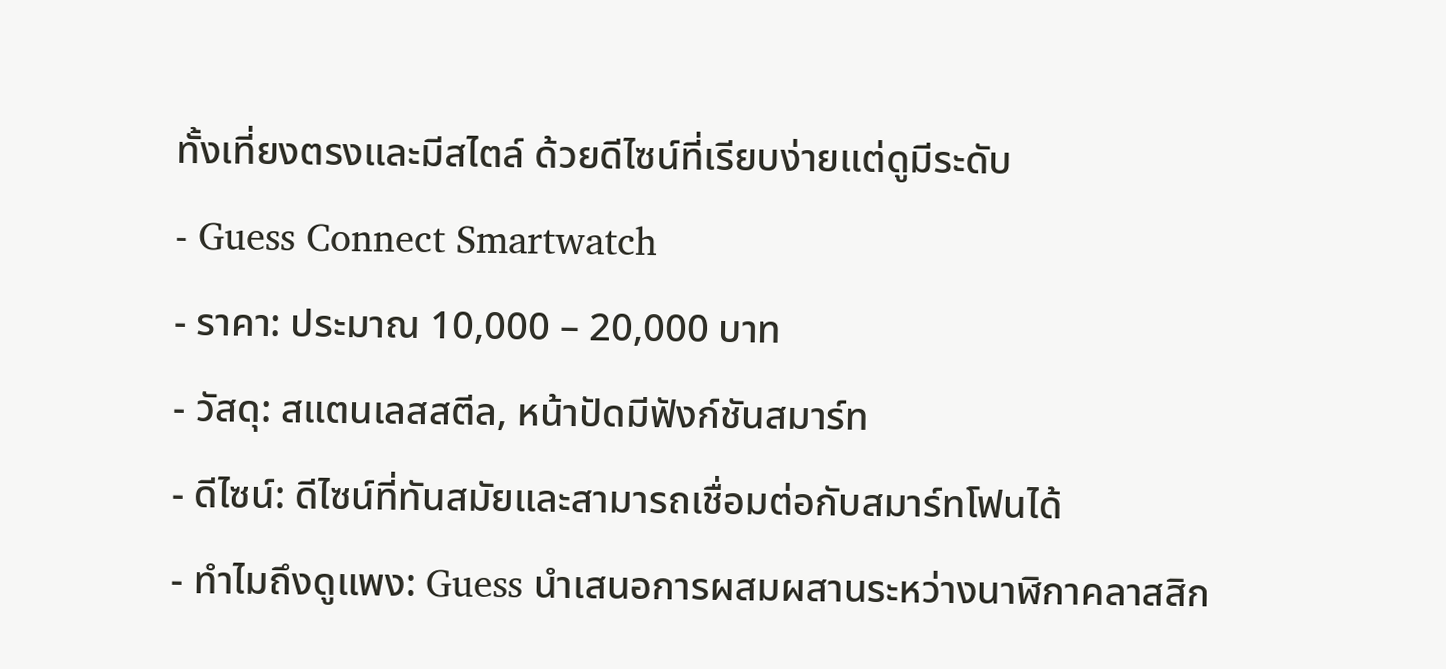ทั้งเที่ยงตรงและมีสไตล์ ด้วยดีไซน์ที่เรียบง่ายแต่ดูมีระดับ
- Guess Connect Smartwatch
- ราคา: ประมาณ 10,000 – 20,000 บาท
- วัสดุ: สแตนเลสสตีล, หน้าปัดมีฟังก์ชันสมาร์ท
- ดีไซน์: ดีไซน์ที่ทันสมัยและสามารถเชื่อมต่อกับสมาร์ทโฟนได้
- ทำไมถึงดูแพง: Guess นำเสนอการผสมผสานระหว่างนาฬิกาคลาสสิก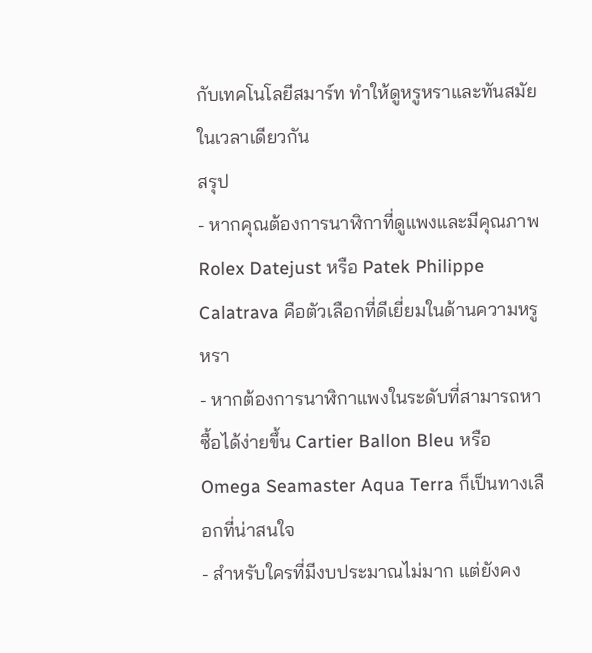กับเทคโนโลยีสมาร์ท ทำให้ดูหรูหราและทันสมัยในเวลาเดียวกัน
สรุป
- หากคุณต้องการนาฬิกาที่ดูแพงและมีคุณภาพ Rolex Datejust หรือ Patek Philippe Calatrava คือตัวเลือกที่ดีเยี่ยมในด้านความหรูหรา
- หากต้องการนาฬิกาแพงในระดับที่สามารถหาซื้อได้ง่ายขึ้น Cartier Ballon Bleu หรือ Omega Seamaster Aqua Terra ก็เป็นทางเลือกที่น่าสนใจ
- สำหรับใครที่มีงบประมาณไม่มาก แต่ยังคง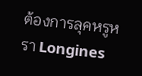ต้องการลุคหรูหรา Longines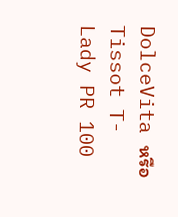DolceVita หรือ Tissot T-Lady PR 100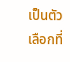เป็นตัวเลือกที่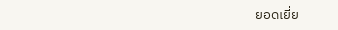ยอดเยี่ย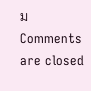ม
Comments are closed